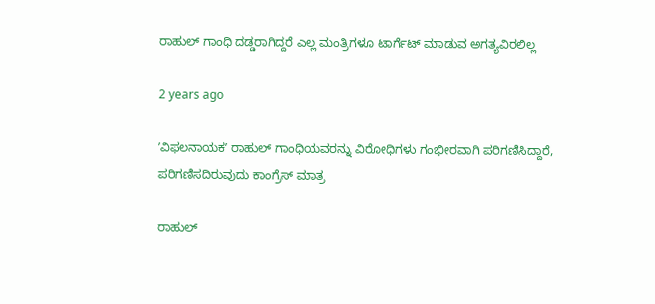ರಾಹುಲ್‌ ಗಾಂಧಿ ದಡ್ಡರಾಗಿದ್ದರೆ ಎಲ್ಲ ಮಂತ್ರಿಗಳೂ ಟಾರ್ಗೆಟ್‌ ಮಾಡುವ ಅಗತ್ಯವಿರಲಿಲ್ಲ

2 years ago

ʼವಿಫಲನಾಯಕʼ ರಾಹುಲ್ ಗಾಂಧಿಯವರನ್ನು ವಿರೋಧಿಗಳು ಗಂಭೀರವಾಗಿ ಪರಿಗಣಿಸಿದ್ದಾರೆ, ಪರಿಗಣಿಸದಿರುವುದು ಕಾಂಗ್ರೆಸ್‌ ಮಾತ್ರ

ರಾಹುಲ್‌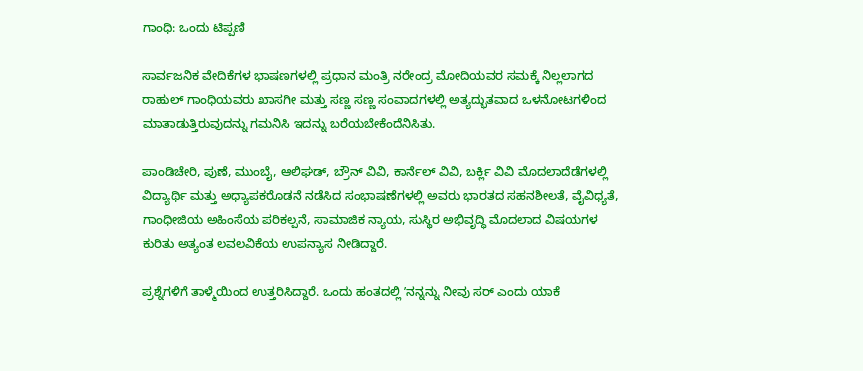ಗಾಂಧಿ: ಒಂದು ಟಿಪ್ಪಣಿ

ಸಾರ್ವಜನಿಕ ವೇದಿಕೆಗಳ ಭಾಷಣಗಳಲ್ಲಿ ಪ್ರಧಾನ ಮಂತ್ರಿ ನರೇಂದ್ರ ಮೋದಿಯವರ ಸಮಕ್ಕೆ ನಿಲ್ಲಲಾಗದ ರಾಹುಲ್‌ ಗಾಂಧಿಯವರು ಖಾಸಗೀ ಮತ್ತು ಸಣ್ಣ ಸಣ್ಣ ಸಂವಾದಗಳಲ್ಲಿ ಅತ್ಯದ್ಭುತವಾದ ಒಳನೋಟಗಳಿಂದ ಮಾತಾಡುತ್ತಿರುವುದನ್ನು ಗಮನಿಸಿ ಇದನ್ನು ಬರೆಯಬೇಕೆಂದೆನಿಸಿತು.

ಪಾಂಡಿಚೇರಿ, ಪುಣೆ, ಮುಂಬೈ, ಆಲಿಘಡ್‌, ಬ್ರೌನ್‌ ವಿವಿ, ಕಾರ್ನೆಲ್‌ ವಿವಿ, ಬರ್ಕ್ಲಿ ವಿವಿ ಮೊದಲಾದೆಡೆಗಳಲ್ಲಿ ವಿದ್ಯಾರ್ಥಿ ಮತ್ತು ಅಧ್ಯಾಪಕರೊಡನೆ ನಡೆಸಿದ ಸಂಭಾಷಣೆಗಳಲ್ಲಿ ಅವರು ಭಾರತದ ಸಹನಶೀಲತೆ, ವೈವಿಧ್ಯತೆ, ಗಾಂಧೀಜಿಯ ಅಹಿಂಸೆಯ ಪರಿಕಲ್ಪನೆ, ಸಾಮಾಜಿಕ ನ್ಯಾಯ, ಸುಸ್ಥಿರ ಅಭಿವೃದ್ಧಿ ಮೊದಲಾದ ವಿಷಯಗಳ ಕುರಿತು ಅತ್ಯಂತ ಲವಲವಿಕೆಯ ಉಪನ್ಯಾಸ ನೀಡಿದ್ದಾರೆ.

ಪ್ರಶ್ನೆಗಳಿಗೆ ತಾಳ್ಮೆಯಿಂದ ಉತ್ತರಿಸಿದ್ದಾರೆ. ಒಂದು ಹಂತದಲ್ಲಿ ʼನನ್ನನ್ನು ನೀವು ಸರ್‌ ಎಂದು ಯಾಕೆ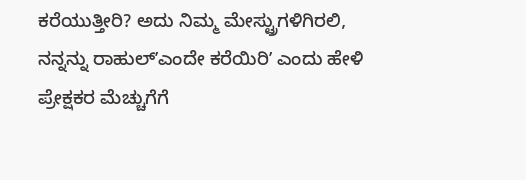ಕರೆಯುತ್ತೀರಿ? ಅದು ನಿಮ್ಮ ಮೇಸ್ಟ್ರುಗಳಿಗಿರಲಿ, ನನ್ನನ್ನು ರಾಹುಲ್‌ʼಎಂದೇ ಕರೆಯಿರಿʼ ಎಂದು ಹೇಳಿ ಪ್ರೇಕ್ಷಕರ ಮೆಚ್ಚುಗೆಗೆ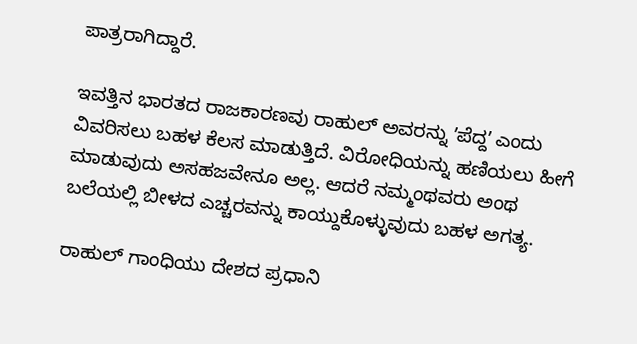ಪಾತ್ರರಾಗಿದ್ದಾರೆ.

ಇವತ್ತಿನ ಭಾರತದ ರಾಜಕಾರಣವು ರಾಹುಲ್‌ ಅವರನ್ನು ʼಪೆದ್ದʼ ಎಂದು ವಿವರಿಸಲು ಬಹಳ ಕೆಲಸ ಮಾಡುತ್ತಿದೆ. ವಿರೋಧಿಯನ್ನು ಹಣಿಯಲು ಹೀಗೆ ಮಾಡುವುದು ಅಸಹಜವೇನೂ ಅಲ್ಲ. ಆದರೆ ನಮ್ಮಂಥವರು ಅಂಥ ಬಲೆಯಲ್ಲಿ ಬೀಳದ ಎಚ್ಚರವನ್ನು ಕಾಯ್ದುಕೊಳ್ಳುವುದು ಬಹಳ ಅಗತ್ಯ.

ರಾಹುಲ್‌ ಗಾಂಧಿಯು ದೇಶದ ಪ್ರಧಾನಿ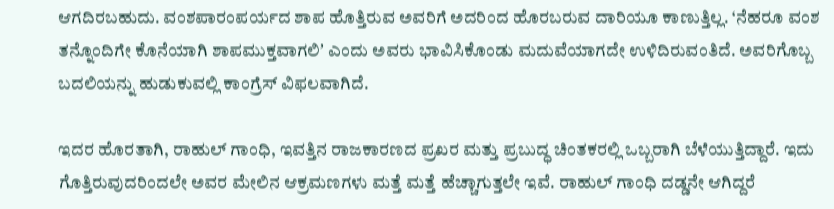ಆಗದಿರಬಹುದು. ವಂಶಪಾರಂಪರ್ಯದ ಶಾಪ ಹೊತ್ತಿರುವ ಅವರಿಗೆ ಅದರಿಂದ ಹೊರಬರುವ ದಾರಿಯೂ ಕಾಣುತ್ತಿಲ್ಲ. ‘ನೆಹರೂ ವಂಶ ತನ್ನೊಂದಿಗೇ ಕೊನೆಯಾಗಿ ಶಾಪಮುಕ್ತವಾಗಲಿʼ ಎಂದು ಅವರು ಭಾವಿಸಿಕೊಂಡು ಮದುವೆಯಾಗದೇ ಉಳಿದಿರುವಂತಿದೆ. ಅವರಿಗೊಬ್ಬ ಬದಲಿಯನ್ನು ಹುಡುಕುವಲ್ಲಿ ಕಾಂಗ್ರೆಸ್‌ ವಿಫಲವಾಗಿದೆ.

ಇದರ ಹೊರತಾಗಿ, ರಾಹುಲ್‌ ಗಾಂಧಿ, ಇವತ್ತಿನ ರಾಜಕಾರಣದ ಪ್ರಖರ ಮತ್ತು ಪ್ರಬುದ್ಧ ಚಿಂತಕರಲ್ಲಿ ಒಬ್ಬರಾಗಿ ಬೆಳೆಯುತ್ತಿದ್ದಾರೆ. ಇದು ಗೊತ್ತಿರುವುದರಿಂದಲೇ ಅವರ ಮೇಲಿನ ಆಕ್ರಮಣಗಳು ಮತ್ತೆ ಮತ್ತೆ ಹೆಚ್ಚಾಗುತ್ತಲೇ ಇವೆ. ರಾಹುಲ್‌ ಗಾಂಧಿ ದಡ್ಡನೇ ಆಗಿದ್ದರೆ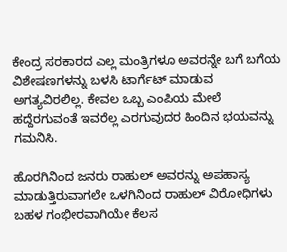ಕೇಂದ್ರ ಸರಕಾರದ ಎಲ್ಲ ಮಂತ್ರಿಗಳೂ ಅವರನ್ನೇ ಬಗೆ ಬಗೆಯ ವಿಶೇಷಣಗಳನ್ನು ಬಳಸಿ ಟಾರ್ಗೆಟ್‌ ಮಾಡುವ ಅಗತ್ಯವಿರಲಿಲ್ಲ. ಕೇವಲ ಒಬ್ಬ ಎಂಪಿಯ ಮೇಲೆ ಹದ್ದೆರಗುವಂತೆ ಇವರೆಲ್ಲ ಎರಗುವುದರ ಹಿಂದಿನ ಭಯವನ್ನು ಗಮನಿಸಿ.

ಹೊರಗಿನಿಂದ ಜನರು ರಾಹುಲ್‌ ಅವರನ್ನು ಅಪಹಾಸ್ಯ ಮಾಡುತ್ತಿರುವಾಗಲೇ ಒಳಗಿನಿಂದ ರಾಹುಲ್‌ ವಿರೋಧಿಗಳು ಬಹಳ ಗಂಭೀರವಾಗಿಯೇ ಕೆಲಸ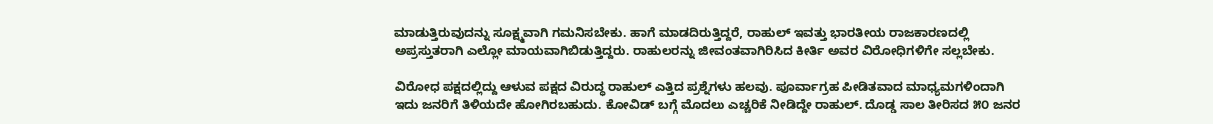ಮಾಡುತ್ತಿರುವುದನ್ನು ಸೂಕ್ಷ್ಮವಾಗಿ ಗಮನಿಸಬೇಕು. ಹಾಗೆ ಮಾಡದಿರುತ್ತಿದ್ದರೆ, ರಾಹುಲ್‌ ಇವತ್ತು ಭಾರತೀಯ ರಾಜಕಾರಣದಲ್ಲಿ ಅಪ್ರಸ್ತುತರಾಗಿ ಎಲ್ಲೋ ಮಾಯವಾಗಿಬಿಡುತ್ತಿದ್ದರು. ರಾಹುಲರನ್ನು ಜೀವಂತವಾಗಿರಿಸಿದ ಕೀರ್ತಿ ಅವರ ವಿರೋಧಿಗಳಿಗೇ ಸಲ್ಲಬೇಕು.

ವಿರೋಧ ಪಕ್ಷದಲ್ಲಿದ್ದು ಆಳುವ ಪಕ್ಷದ ವಿರುದ್ಧ ರಾಹುಲ್‌ ಎತ್ತಿದ ಪ್ರಶ್ನೆಗಳು ಹಲವು. ಪೂರ್ವಾಗ್ರಹ ಪೀಡಿತವಾದ ಮಾಧ್ಯಮಗಳಿಂದಾಗಿ ಇದು ಜನರಿಗೆ ತಿಳಿಯದೇ ಹೋಗಿರಬಹುದು. ಕೋವಿಡ್‌ ಬಗ್ಗೆ ಮೊದಲು ಎಚ್ಚರಿಕೆ ನೀಡಿದ್ದೇ ರಾಹುಲ್. ದೊಡ್ಡ ಸಾಲ ತೀರಿಸದ ೫೦ ಜನರ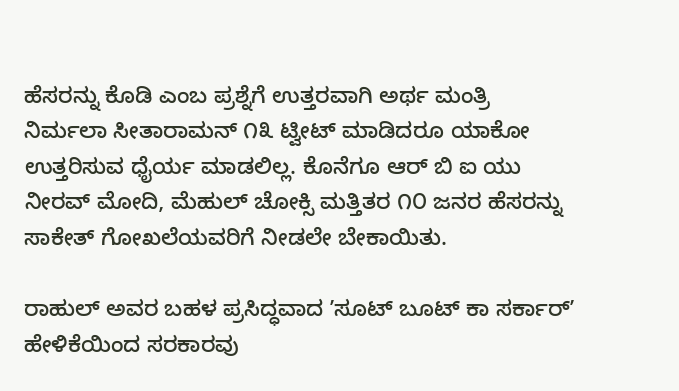ಹೆಸರನ್ನು ಕೊಡಿ ಎಂಬ ಪ್ರಶ್ನೆಗೆ ಉತ್ತರವಾಗಿ ಅರ್ಥ ಮಂತ್ರಿ ನಿರ್ಮಲಾ ಸೀತಾರಾಮನ್‌ ೧೩ ಟ್ವೀಟ್‌ ಮಾಡಿದರೂ ಯಾಕೋ ಉತ್ತರಿಸುವ ಧೈರ್ಯ ಮಾಡಲಿಲ್ಲ. ಕೊನೆಗೂ ಆರ್‌ ಬಿ ಐ ಯು ನೀರವ್‌ ಮೋದಿ, ಮೆಹುಲ್‌ ಚೋಕ್ಸಿ ಮತ್ತಿತರ ೧೦ ಜನರ ಹೆಸರನ್ನು ಸಾಕೇತ್‌ ಗೋಖಲೆಯವರಿಗೆ ನೀಡಲೇ ಬೇಕಾಯಿತು.

ರಾಹುಲ್‌ ಅವರ ಬಹಳ ಪ್ರಸಿದ್ಧವಾದ ʼಸೂಟ್‌ ಬೂಟ್‌ ಕಾ ಸರ್ಕಾರ್‌ʼ ಹೇಳಿಕೆಯಿಂದ ಸರಕಾರವು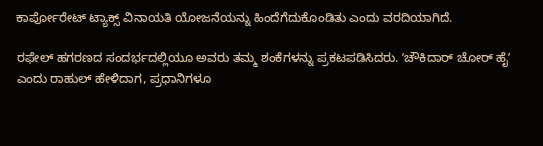ಕಾರ್ಪೋರೇಟ್‌ ಟ್ಯಾಕ್ಸ್‌ ವಿನಾಯತಿ ಯೋಜನೆಯನ್ನು ಹಿಂದೆಗೆದುಕೊಂಡಿತು ಎಂದು ವರದಿಯಾಗಿದೆ.

ರಫೇಲ್‌ ಹಗರಣದ ಸಂದರ್ಭದಲ್ಲಿಯೂ ಅವರು ತಮ್ಮ ಶಂಕೆಗಳನ್ನು ಪ್ರಕಟಪಡಿಸಿದರು. ʼಚೌಕಿದಾರ್‌ ಚೋರ್‌ ಹೈʼ ಎಂದು ರಾಹುಲ್‌ ಹೇಳಿದಾಗ, ಪ್ರಧಾನಿಗಳೂ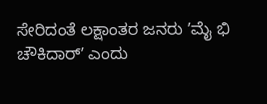ಸೇರಿದಂತೆ ಲಕ್ಷಾಂತರ ಜನರು ʼಮೈ ಭಿ ಚೌಕಿದಾರ್‌ʼ ಎಂದು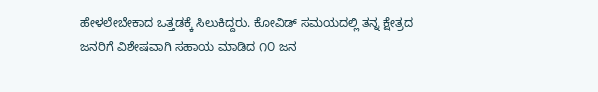ಹೇಳಲೇಬೇಕಾದ ಒತ್ತಡಕ್ಕೆ ಸಿಲುಕಿದ್ದರು. ಕೋವಿಡ್‌ ಸಮಯದಲ್ಲಿ ತನ್ನ ಕ್ಷೇತ್ರದ ಜನರಿಗೆ ವಿಶೇಷವಾಗಿ ಸಹಾಯ ಮಾಡಿದ ೧೦ ಜನ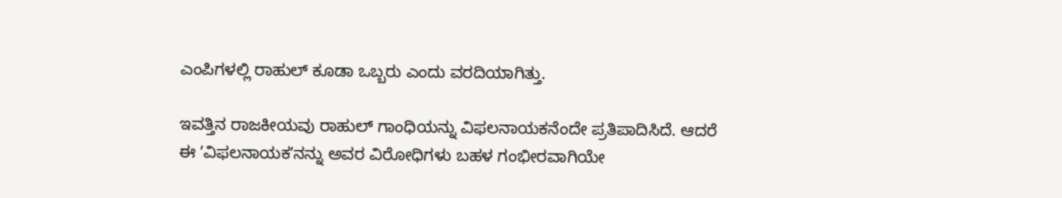ಎಂಪಿಗಳಲ್ಲಿ ರಾಹುಲ್‌ ಕೂಡಾ ಒಬ್ಬರು ಎಂದು ವರದಿಯಾಗಿತ್ತು.

ಇವತ್ತಿನ ರಾಜಕೀಯವು ರಾಹುಲ್‌ ಗಾಂಧಿಯನ್ನು ವಿಫಲನಾಯಕನೆಂದೇ ಪ್ರತಿಪಾದಿಸಿದೆ. ಆದರೆ ಈ ʼವಿಫಲನಾಯಕʼನನ್ನು ಅವರ ವಿರೋಧಿಗಳು ಬಹಳ ಗಂಭೀರವಾಗಿಯೇ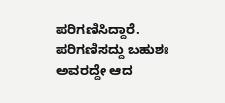ಪರಿಗಣಿಸಿದ್ದಾರೆ. ಪರಿಗಣಿಸದ್ದು ಬಹುಶಃ ಅವರದ್ದೇ ಆದ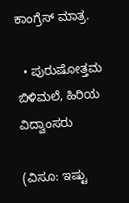ಕಾಂಗ್ರೆಸ್‌ ಮಾತ್ರ.

  • ಪುರುಷೋತ್ತಮ ಬಿಳಿಮಲೆ, ಹಿರಿಯ ವಿದ್ವಾಂಸರು

(ವಿಸೂ: ಇಷ್ಟು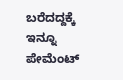ಬರೆದದ್ದಕ್ಕೆ ಇನ್ನೂ ಪೇಮೆಂಟ್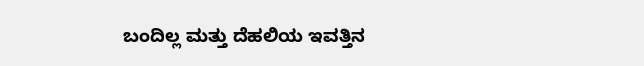ಬಂದಿಲ್ಲ ಮತ್ತು ದೆಹಲಿಯ ಇವತ್ತಿನ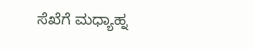ಸೆಖೆಗೆ ಮಧ್ಯಾಹ್ನ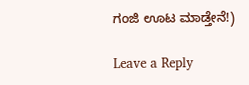ಗಂಜಿ ಊಟ ಮಾಡ್ತೇನೆ!)

Leave a Reply